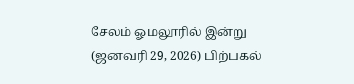சேலம் ஓமலூரில் இன்று (ஜனவரி 29, 2026) பிற்பகல்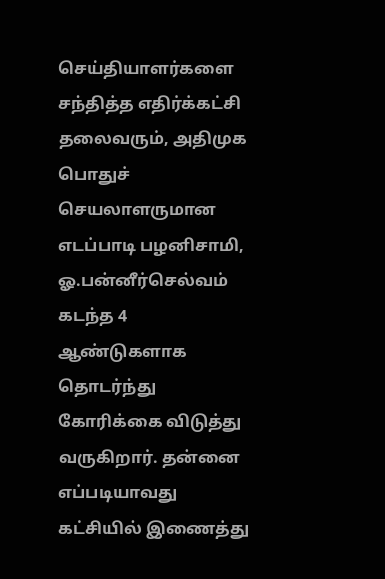செய்தியாளர்களை சந்தித்த எதிர்க்கட்சி தலைவரும், அதிமுக பொதுச் செயலாளருமான எடப்பாடி பழனிசாமி, ஓ.பன்னீர்செல்வம் கடந்த 4 ஆண்டுகளாக தொடர்ந்து கோரிக்கை விடுத்து வருகிறார். தன்னை எப்படியாவது கட்சியில் இணைத்து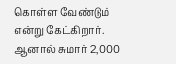கொள்ள வேண்டும் என்று கேட்கிறார். ஆனால் சுமார் 2,000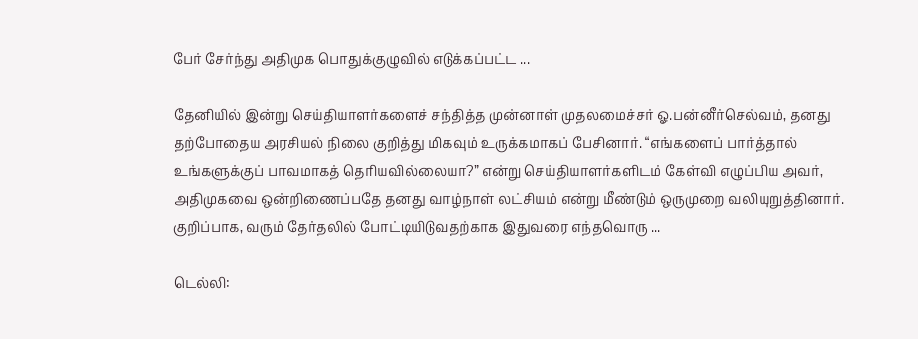பேர் சேர்ந்து அதிமுக பொதுக்குழுவில் எடுக்கப்பட்ட ...

தேனியில் இன்று செய்தியாளர்களைச் சந்தித்த முன்னாள் முதலமைச்சர் ஓ.பன்னீர்செல்வம், தனது தற்போதைய அரசியல் நிலை குறித்து மிகவும் உருக்கமாகப் பேசினார். “எங்களைப் பார்த்தால் உங்களுக்குப் பாவமாகத் தெரியவில்லையா?” என்று செய்தியாளர்களிடம் கேள்வி எழுப்பிய அவர், அதிமுகவை ஒன்றிணைப்பதே தனது வாழ்நாள் லட்சியம் என்று மீண்டும் ஒருமுறை வலியுறுத்தினார். குறிப்பாக, வரும் தேர்தலில் போட்டியிடுவதற்காக இதுவரை எந்தவொரு ...

டெல்லி: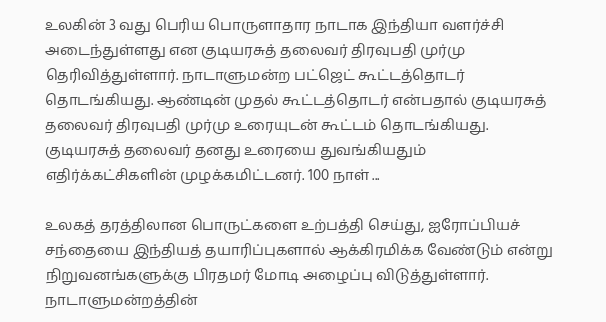உலகின் 3 வது பெரிய பொருளாதார நாடாக இந்தியா வளர்ச்சி அடைந்துள்ளது என குடியரசுத் தலைவர் திரவுபதி முர்மு தெரிவித்துள்ளார். நாடாளுமன்ற பட்ஜெட் கூட்டத்தொடர் தொடங்கியது. ஆண்டின் முதல் கூட்டத்தொடர் என்பதால் குடியரசுத் தலைவர் திரவுபதி முர்மு உரையுடன் கூட்டம் தொடங்கியது. குடியரசுத் தலைவர் தனது உரையை துவங்கியதும் எதிர்க்கட்சிகளின் முழக்கமிட்டனர். 100 நாள் ...

உலகத் தரத்திலான பொருட்களை உற்பத்தி செய்து, ஐரோப்பியச் சந்தையை இந்தியத் தயாரிப்புகளால் ஆக்கிரமிக்க வேண்டும் என்று நிறுவனங்களுக்கு பிரதமர் மோடி அழைப்பு விடுத்துள்ளார். நாடாளுமன்றத்தின்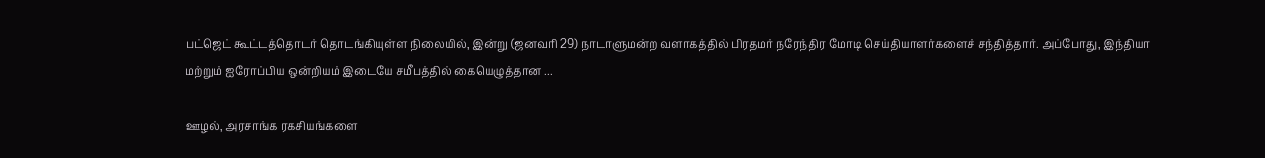பட்ஜெட் கூட்டத்தொடர் தொடங்கியுள்ள நிலையில், இன்று (ஜனவரி 29) நாடாளுமன்ற வளாகத்தில் பிரதமர் நரேந்திர மோடி செய்தியாளர்களைச் சந்தித்தார். அப்போது, இந்தியா மற்றும் ஐரோப்பிய ஒன்றியம் இடையே சமீபத்தில் கையெழுத்தான ...

ஊழல், அரசாங்க ரகசியங்களை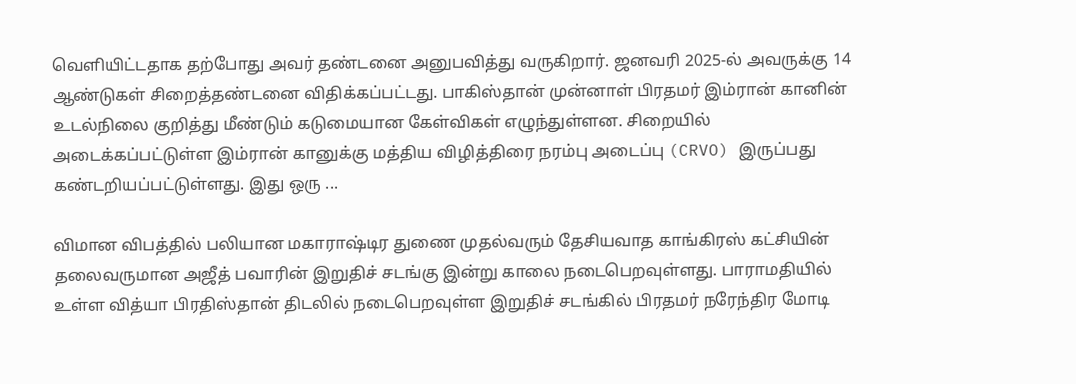வெளியிட்டதாக தற்போது அவர் தண்டனை அனுபவித்து வருகிறார். ஜனவரி 2025-ல் அவருக்கு 14 ஆண்டுகள் சிறைத்தண்டனை விதிக்கப்பட்டது. பாகிஸ்தான் முன்னாள் பிரதமர் இம்ரான் கானின் உடல்நிலை குறித்து மீண்டும் கடுமையான கேள்விகள் எழுந்துள்ளன. சிறையில் அடைக்கப்பட்டுள்ள இம்ரான் கானுக்கு மத்திய விழித்திரை நரம்பு அடைப்பு (CRVO) இருப்பது கண்டறியப்பட்டுள்ளது. இது ஒரு ...

விமான விபத்தில் பலியான மகாராஷ்டிர துணை முதல்வரும் தேசியவாத காங்கிரஸ் கட்சியின் தலைவருமான அஜீத் பவாரின் இறுதிச் சடங்கு இன்று காலை நடைபெறவுள்ளது. பாராமதியில் உள்ள வித்யா பிரதிஸ்தான் திடலில் நடைபெறவுள்ள இறுதிச் சடங்கில் பிரதமர் நரேந்திர மோடி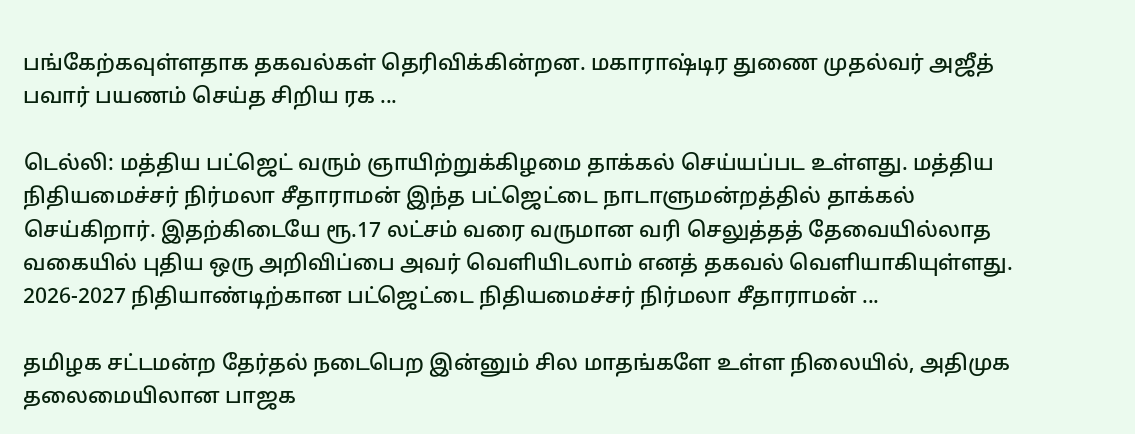பங்கேற்கவுள்ளதாக தகவல்கள் தெரிவிக்கின்றன. மகாராஷ்டிர துணை முதல்வர் அஜீத் பவார் பயணம் செய்த சிறிய ரக ...

டெல்லி: மத்திய பட்ஜெட் வரும் ஞாயிற்றுக்கிழமை தாக்கல் செய்யப்பட உள்ளது. மத்திய நிதியமைச்சர் நிர்மலா சீதாராமன் இந்த பட்ஜெட்டை நாடாளுமன்றத்தில் தாக்கல் செய்கிறார். இதற்கிடையே ரூ.17 லட்சம் வரை வருமான வரி செலுத்தத் தேவையில்லாத வகையில் புதிய ஒரு அறிவிப்பை அவர் வெளியிடலாம் எனத் தகவல் வெளியாகியுள்ளது. 2026-2027 நிதியாண்டிற்கான பட்ஜெட்டை நிதியமைச்சர் நிர்மலா சீதாராமன் ...

தமிழக சட்டமன்ற தேர்தல் நடைபெற இன்னும் சில மாதங்களே உள்ள நிலையில், அதிமுக தலைமையிலான பாஜக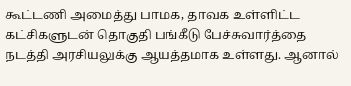கூட்டணி அமைத்து பாமக, தாவக உள்ளிட்ட கட்சிகளுடன் தொகுதி பங்கீடு பேச்சுவார்த்தை நடத்தி அரசியலுக்கு ஆயத்தமாக உள்ளது. ஆனால்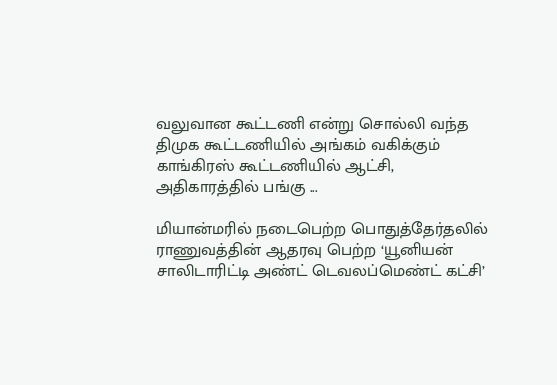வலுவான கூட்டணி என்று சொல்லி வந்த திமுக கூட்டணியில் அங்கம் வகிக்கும் காங்கிரஸ் கூட்டணியில் ஆட்சி, அதிகாரத்தில் பங்கு ...

மியான்மரில் நடைபெற்ற பொதுத்தேர்தலில் ராணுவத்தின் ஆதரவு பெற்ற ‘யூனியன் சாலிடாரிட்டி அண்ட் டெவலப்மெண்ட் கட்சி’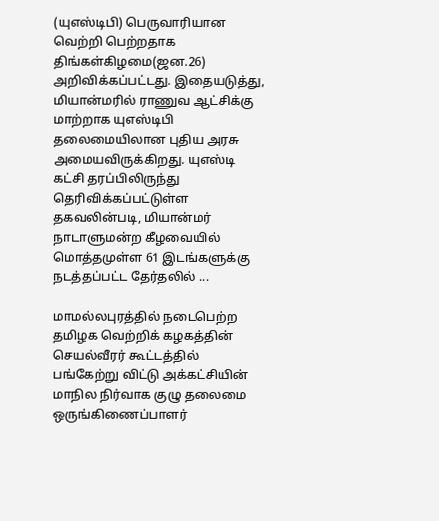(யுஎஸ்டிபி) பெருவாரியான வெற்றி பெற்றதாக திங்கள்கிழமை(ஜன.26) அறிவிக்கப்பட்டது. இதையடுத்து, மியான்மரில் ராணுவ ஆட்சிக்கு மாற்றாக யுஎஸ்டிபி தலைமையிலான புதிய அரசு அமையவிருக்கிறது. யுஎஸ்டி கட்சி தரப்பிலிருந்து தெரிவிக்கப்பட்டுள்ள தகவலின்படி, மியான்மர் நாடாளுமன்ற கீழவையில் மொத்தமுள்ள 61 இடங்களுக்கு நடத்தப்பட்ட தேர்தலில் ...

மாமல்லபுரத்தில் நடைபெற்ற தமிழக வெற்றிக் கழகத்தின் செயல்வீரர் கூட்டத்தில் பங்கேற்று விட்டு அக்கட்சியின் மாநில நிர்வாக குழு தலைமை ஒருங்கிணைப்பாளர்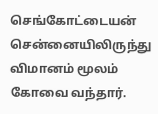செங்கோட்டையன் சென்னையிலிருந்து விமானம் மூலம் கோவை வந்தார்.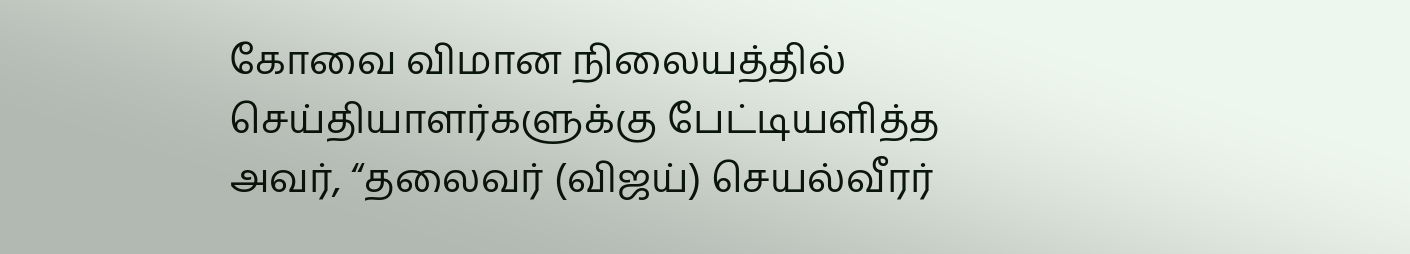கோவை விமான நிலையத்தில் செய்தியாளர்களுக்கு பேட்டியளித்த அவர், “தலைவர் (விஜய்) செயல்வீரர்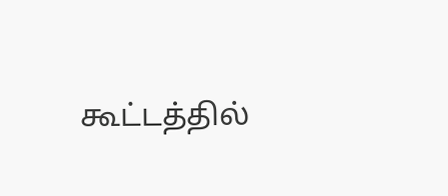கூட்டத்தில்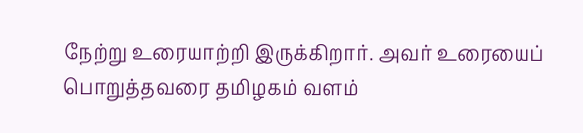நேற்று உரையாற்றி இருக்கிறார். அவர் உரையைப் பொறுத்தவரை தமிழகம் வளம்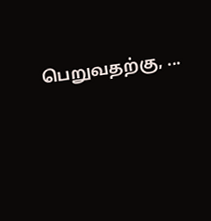பெறுவதற்கு, ...